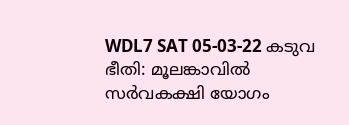WDL7 SAT 05-03-22 കടുവ ഭീതി: മൂലങ്കാവിൽ സർവകക്ഷി യോഗം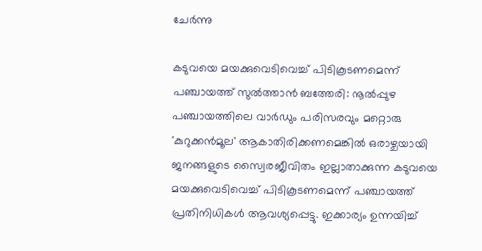ചേർന്നു

കടുവയെ മയക്കുവെടിവെച്ച് പിടികൂടണമെന്ന് പഞ്ചായത്ത് സുല്‍ത്താന്‍ ബത്തേരി: നൂല്‍പ്പുഴ പഞ്ചായത്തിലെ വാര്‍ഡും പരിസരവും മറ്റൊരു 'കുറുക്കന്‍മൂല' ആകാതിരിക്കണമെങ്കില്‍ ഒരാഴ്ചയായി ജനങ്ങളുടെ സ്വൈരജീവിതം ഇല്ലാതാക്കുന്ന കടുവയെ മയക്കുവെടിവെച്ച് പിടികൂടണമെന്ന് പഞ്ചായത്ത് പ്രതിനിധികള്‍ ആവശ്യപ്പെട്ടു. ഇക്കാര്യം ഉന്നയിച്ച്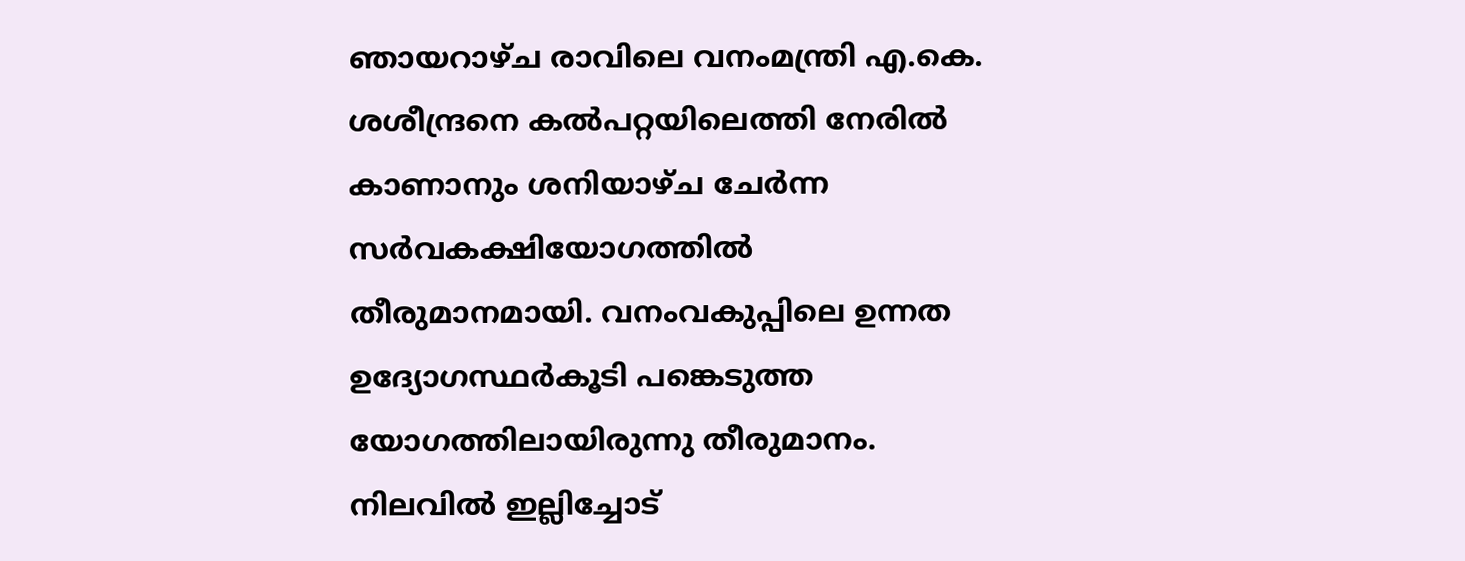ഞായറാഴ്ച രാവിലെ വനംമന്ത്രി എ.കെ. ശശീന്ദ്രനെ കല്‍പറ്റയിലെത്തി നേരില്‍ കാണാനും ശനിയാഴ്ച ചേര്‍ന്ന സര്‍വകക്ഷിയോഗത്തില്‍ തീരുമാനമായി. വനംവകുപ്പിലെ ഉന്നത ഉദ്യോഗസ്ഥര്‍കൂടി പങ്കെടുത്ത യോഗത്തിലായിരുന്നു തീരുമാനം. നിലവില്‍ ഇല്ലിച്ചോട്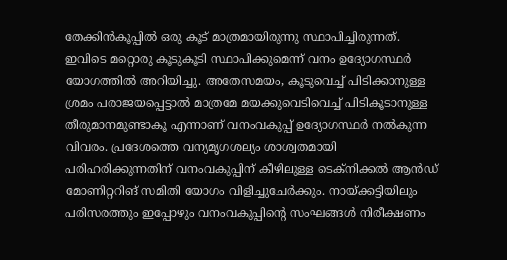തേക്കിന്‍കൂപ്പില്‍ ഒരു കൂട് മാത്രമായിരുന്നു സ്ഥാപിച്ചിരുന്നത്. ഇവിടെ മറ്റൊരു കൂടുകൂടി സ്ഥാപിക്കുമെന്ന് വനം ഉദ്യോഗസ്ഥര്‍ യോഗത്തില്‍ അറിയിച്ചു. അതേസമയം, കൂടുവെച്ച് പിടിക്കാനുള്ള ശ്രമം പരാജയപ്പെട്ടാല്‍ മാത്രമേ മയക്കുവെടിവെച്ച് പിടികൂടാനുള്ള തീരുമാനമുണ്ടാകൂ എന്നാണ് വനംവകുപ്പ് ഉദ്യോഗസ്ഥര്‍ നല്‍കുന്ന വിവരം. പ്രദേശത്തെ വന്യമൃഗശല്യം ശാശ്വതമായി പരിഹരിക്കുന്നതിന് വനംവകുപ്പിന് കീഴിലുള്ള ടെക്‌നിക്കല്‍ ആൻഡ് മോണിറ്ററിങ് സമിതി യോഗം വിളിച്ചുചേര്‍ക്കും. നായ്‌ക്കട്ടിയിലും പരിസരത്തും ഇപ്പോഴും വനംവകുപ്പിന്റെ സംഘങ്ങള്‍ നിരീക്ഷണം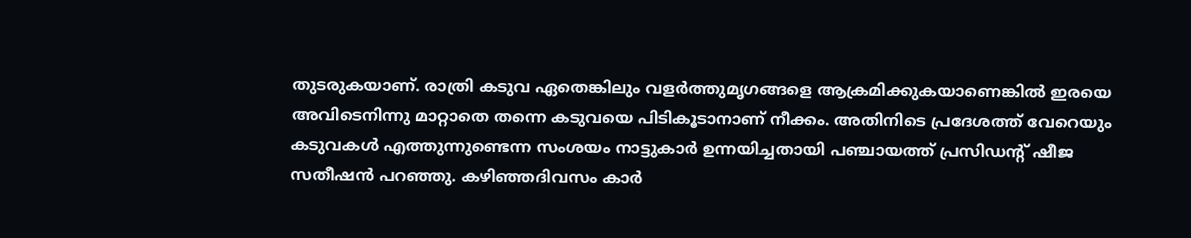തുടരുകയാണ്. രാത്രി കടുവ ഏതെങ്കിലും വളര്‍ത്തുമൃഗങ്ങളെ ആക്രമിക്കുകയാണെങ്കില്‍ ഇരയെ അവിടെനിന്നു മാറ്റാതെ തന്നെ കടുവയെ പിടികൂടാനാണ് നീക്കം. അതിനിടെ പ്രദേശത്ത് വേറെയും കടുവകള്‍ എത്തുന്നുണ്ടെന്ന സംശയം നാട്ടുകാര്‍ ഉന്നയിച്ചതായി പഞ്ചായത്ത് പ്രസിഡന്റ് ഷീജ സതീഷന്‍ പറഞ്ഞു. കഴിഞ്ഞദിവസം കാര്‍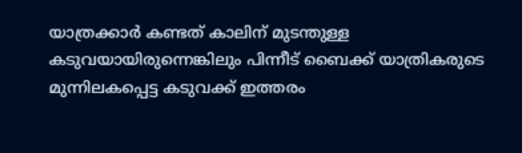യാത്രക്കാര്‍ കണ്ടത് കാലിന് മുടന്തുള്ള കടുവയായിരുന്നെങ്കിലും പിന്നീട് ബൈക്ക് യാത്രികരുടെ മുന്നിലകപ്പെട്ട കടുവക്ക് ഇത്തരം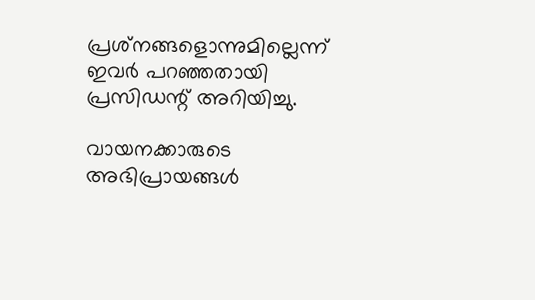പ്രശ്‌നങ്ങളൊന്നുമില്ലെന്ന് ഇവര്‍ പറഞ്ഞതായി പ്രസിഡന്റ് അറിയിച്ചു.

വായനക്കാരുടെ അഭിപ്രായങ്ങള്‍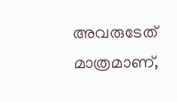അവരുടേത് മാത്രമാണ്,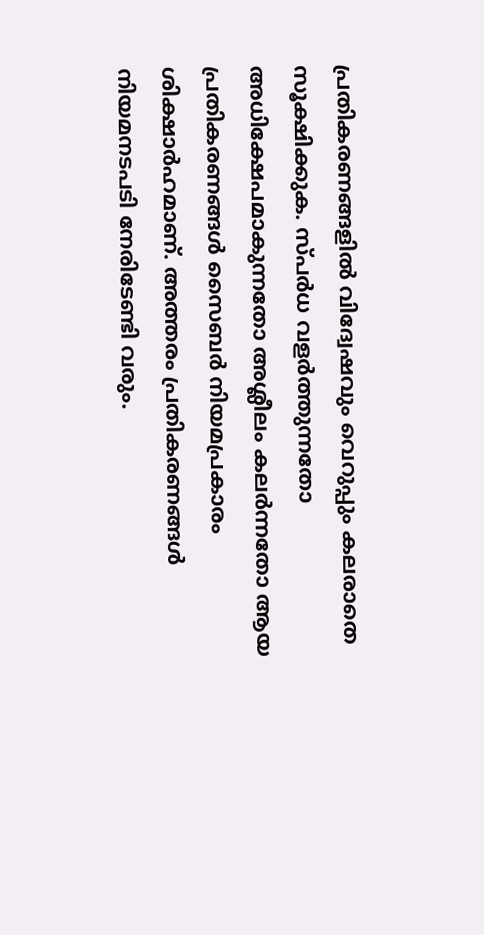പ്രതികരണങ്ങളിൽ വിദ്വേഷവും വെറുപ്പും കലരാതെ സൂക്ഷിക്കുക. സ്പർധ വളർത്തുന്നതോ അധിക്ഷേപമാകുന്നതോ അശ്ലീലം കലർന്നതോ ആയ പ്രതികരണങ്ങൾ സൈബർ നിയമപ്രകാരം ശിക്ഷാർഹമാണ്. അത്തരം പ്രതികരണങ്ങൾ നിയമനടപടി നേരിടേണ്ടി വരും.